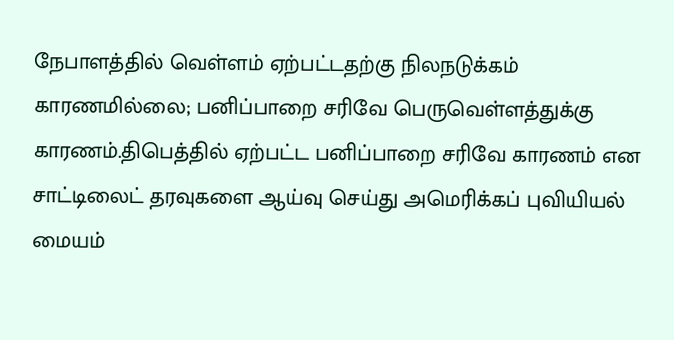நேபாளத்தில் வெள்ளம் ஏற்பட்டதற்கு நிலநடுக்கம் காரணமில்லை; பனிப்பாறை சரிவே பெருவெள்ளத்துக்கு காரணம்.திபெத்தில் ஏற்பட்ட பனிப்பாறை சரிவே காரணம் என சாட்டிலைட் தரவுகளை ஆய்வு செய்து அமெரிக்கப் புவியியல் மையம்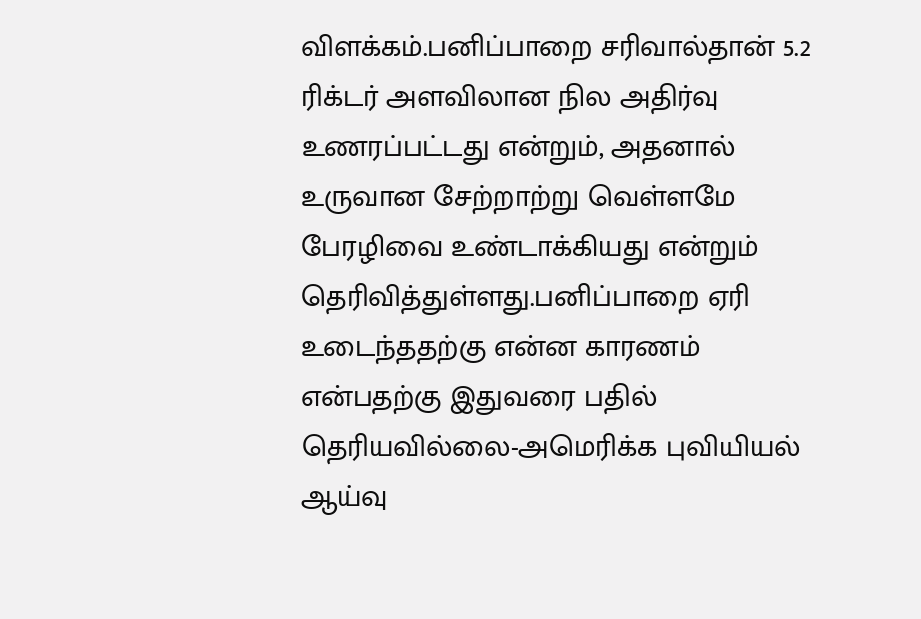விளக்கம்.பனிப்பாறை சரிவால்தான் 5.2 ரிக்டர் அளவிலான நில அதிர்வு உணரப்பட்டது என்றும், அதனால் உருவான சேற்றாற்று வெள்ளமே பேரழிவை உண்டாக்கியது என்றும் தெரிவித்துள்ளது.பனிப்பாறை ஏரி உடைந்ததற்கு என்ன காரணம் என்பதற்கு இதுவரை பதில் தெரியவில்லை-அமெரிக்க புவியியல் ஆய்வு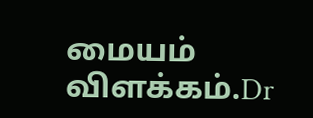மையம் விளக்கம்.Dr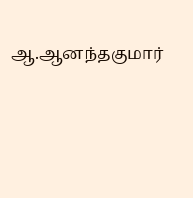ஆ.ஆனந்தகுமார்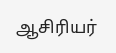ஆசிரியர்